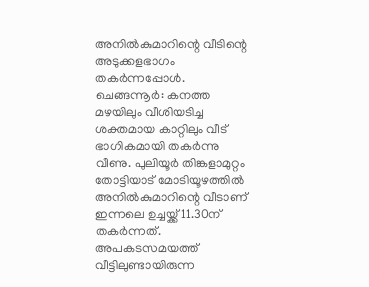അനിൽകുമാറിന്റെ വീടിന്റെ അടുക്കളഭാഗം തകർന്നപ്പോൾ.
ചെങ്ങന്നൂർ: കനത്ത മഴയിലും വീശിയടിച്ച ശക്തമായ കാറ്റിലും വീട് ഭാഗികമായി തകർന്നു വീണു. പുലിയൂർ തിങ്കളാമുറ്റം തോട്ടിയാട് മോടിയൂഴത്തിൽ അനിൽകുമാറിന്റെ വീടാണ് ഇന്നലെ ഉച്ചയ്ക്ക് 11.30ന് തകർന്നത്. അപകടസമയത്ത് വീട്ടിലുണ്ടായിരുന്ന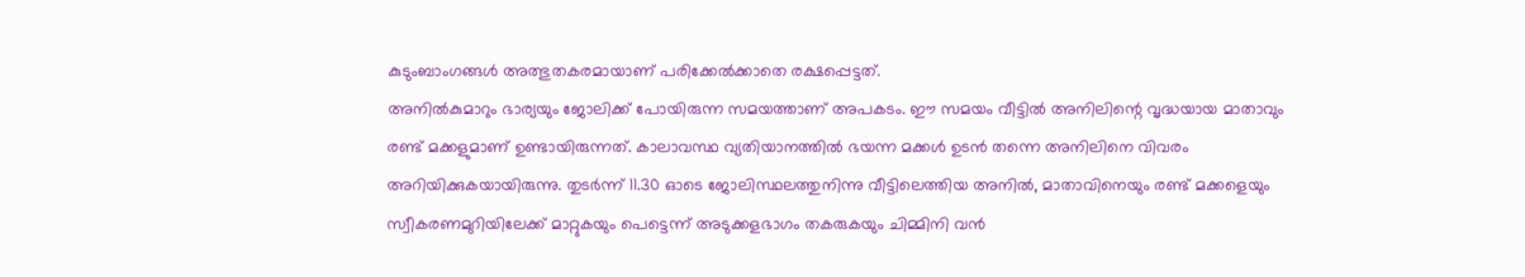കുടുംബാംഗങ്ങൾ അത്ഭുതകരമായാണ് പരിക്കേൽക്കാതെ രക്ഷപ്പെട്ടത്.
അനിൽകുമാറും ഭാര്യയും ജോലിക്ക് പോയിരുന്ന സമയത്താണ് അപകടം. ഈ സമയം വീട്ടിൽ അനിലിന്റെ വൃദ്ധയായ മാതാവും രണ്ട് മക്കളുമാണ് ഉണ്ടായിരുന്നത്. കാലാവസ്ഥ വ്യതിയാനത്തിൽ ഭയന്ന മക്കൾ ഉടൻ തന്നെ അനിലിനെ വിവരം അറിയിക്കുകയായിരുന്നു. തുടർന്ന് 11.30 ഓടെ ജോലിസ്ഥലത്തുനിന്നു വീട്ടിലെത്തിയ അനിൽ, മാതാവിനെയും രണ്ട് മക്കളെയും സ്വീകരണമുറിയിലേക്ക് മാറ്റുകയും പെട്ടെന്ന് അടുക്കളഭാഗം തകരുകയും ചിമ്മിനി വൻ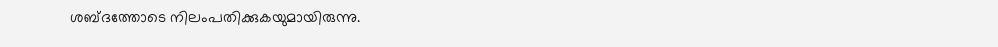ശബ്ദത്തോടെ നിലംപതിക്കുകയുമായിരുന്നു.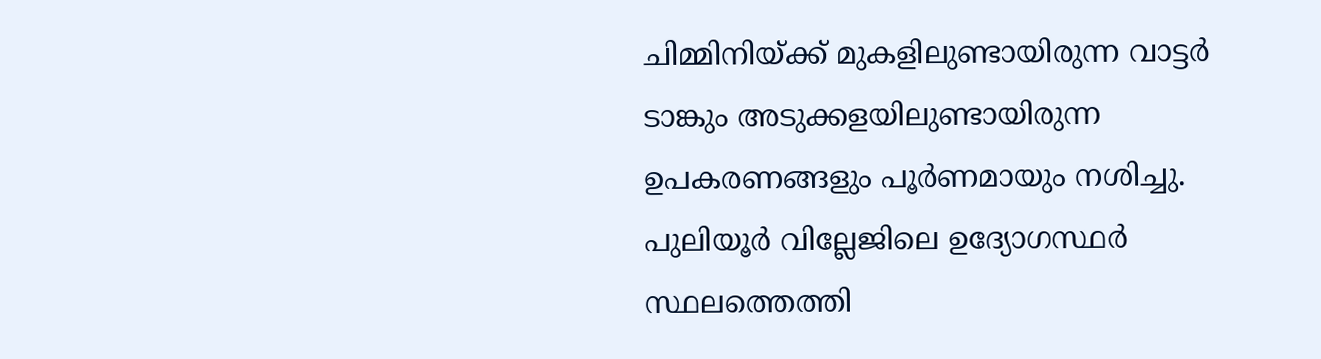ചിമ്മിനിയ്ക്ക് മുകളിലുണ്ടായിരുന്ന വാട്ടർ ടാങ്കും അടുക്കളയിലുണ്ടായിരുന്ന ഉപകരണങ്ങളും പൂർണമായും നശിച്ചു.
പുലിയൂർ വില്ലേജിലെ ഉദ്യോഗസ്ഥർ സ്ഥലത്തെത്തി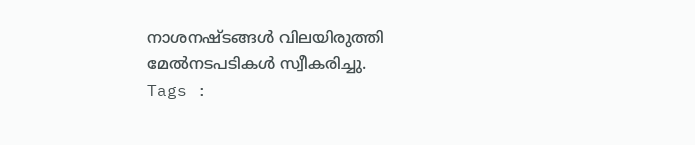നാശനഷ്ടങ്ങൾ വിലയിരുത്തി മേൽനടപടികൾ സ്വീകരിച്ചു.
Tags :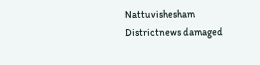Nattuvishesham Districtnews damaged